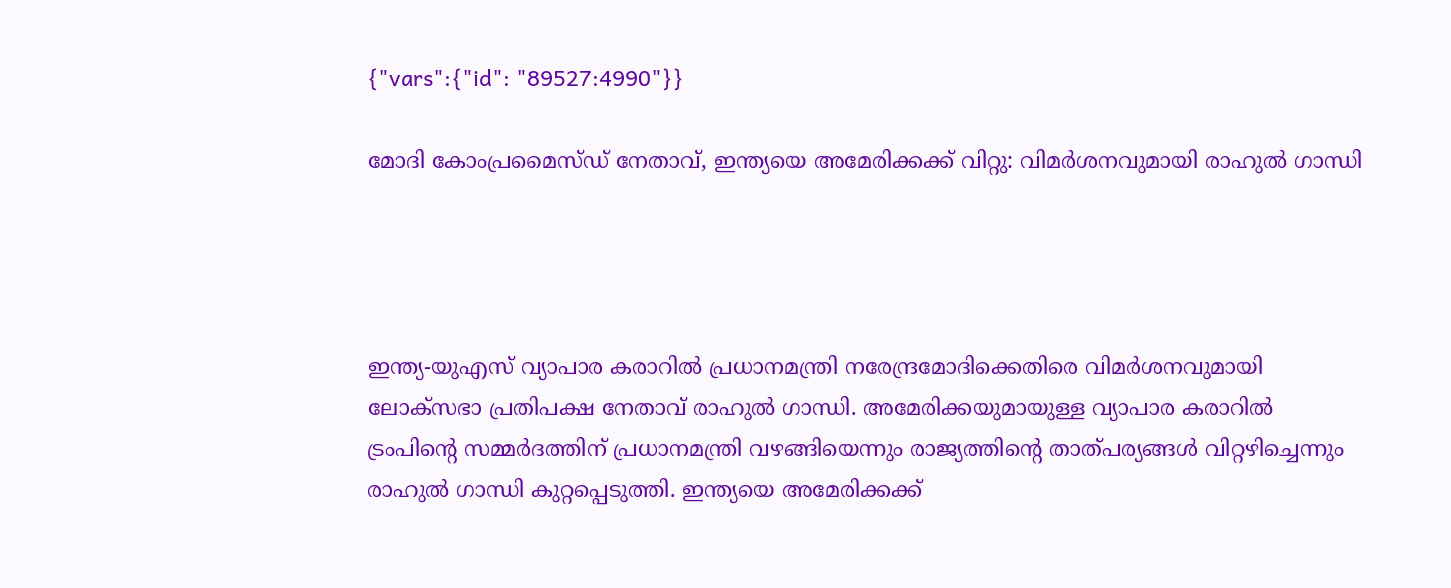{"vars":{"id": "89527:4990"}}

മോദി കോംപ്രമൈസ്ഡ് നേതാവ്, ഇന്ത്യയെ അമേരിക്കക്ക് വിറ്റു: വിമർശനവുമായി രാഹുൽ ഗാന്ധി




ഇന്ത്യ-യുഎസ് വ്യാപാര കരാറിൽ പ്രധാനമന്ത്രി നരേന്ദ്രമോദിക്കെതിരെ വിമർശനവുമായി ലോക്‌സഭാ പ്രതിപക്ഷ നേതാവ് രാഹുൽ ഗാന്ധി. അമേരിക്കയുമായുള്ള വ്യാപാര കരാറിൽ ട്രംപിന്റെ സമ്മർദത്തിന് പ്രധാനമന്ത്രി വഴങ്ങിയെന്നും രാജ്യത്തിന്റെ താത്പര്യങ്ങൾ വിറ്റഴിച്ചെന്നും രാഹുൽ ഗാന്ധി കുറ്റപ്പെടുത്തി. ഇന്ത്യയെ അമേരിക്കക്ക്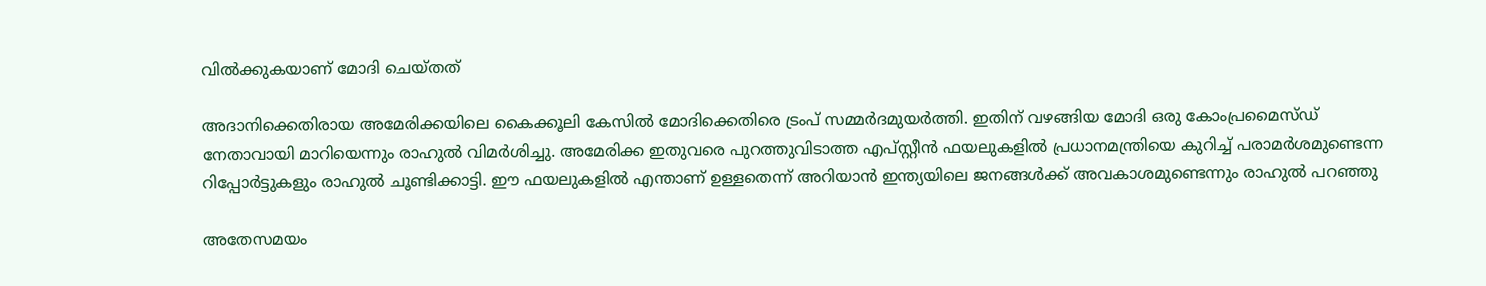വിൽക്കുകയാണ് മോദി ചെയ്തത്

അദാനിക്കെതിരായ അമേരിക്കയിലെ കൈക്കൂലി കേസിൽ മോദിക്കെതിരെ ട്രംപ് സമ്മർദമുയർത്തി. ഇതിന് വഴങ്ങിയ മോദി ഒരു കോംപ്രമൈസ്ഡ് നേതാവായി മാറിയെന്നും രാഹുൽ വിമർശിച്ചു. അമേരിക്ക ഇതുവരെ പുറത്തുവിടാത്ത എപ്സ്റ്റീൻ ഫയലുകളിൽ പ്രധാനമന്ത്രിയെ കുറിച്ച് പരാമർശമുണ്ടെന്ന റിപ്പോർട്ടുകളും രാഹുൽ ചൂണ്ടിക്കാട്ടി. ഈ ഫയലുകളിൽ എന്താണ് ഉള്ളതെന്ന് അറിയാൻ ഇന്ത്യയിലെ ജനങ്ങൾക്ക് അവകാശമുണ്ടെന്നും രാഹുൽ പറഞ്ഞു

അതേസമയം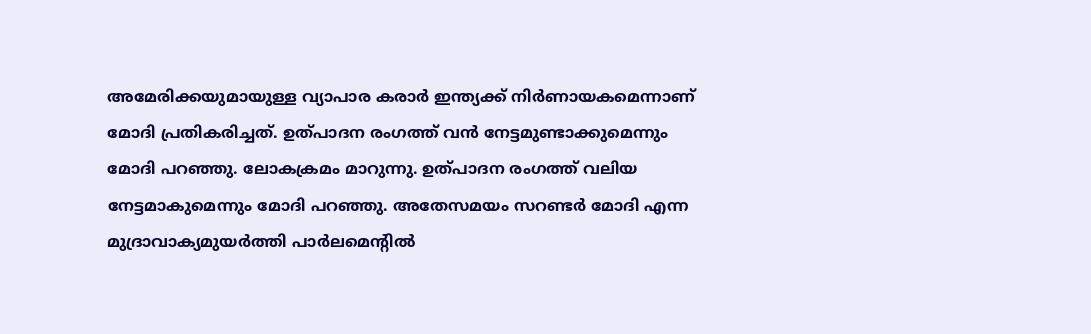അമേരിക്കയുമായുള്ള വ്യാപാര കരാർ ഇന്ത്യക്ക് നിർണായകമെന്നാണ് മോദി പ്രതികരിച്ചത്. ഉത്പാദന രംഗത്ത് വൻ നേട്ടമുണ്ടാക്കുമെന്നും മോദി പറഞ്ഞു. ലോകക്രമം മാറുന്നു. ഉത്പാദന രംഗത്ത് വലിയ നേട്ടമാകുമെന്നും മോദി പറഞ്ഞു. അതേസമയം സറണ്ടർ മോദി എന്ന മുദ്രാവാക്യമുയർത്തി പാർലമെന്റിൽ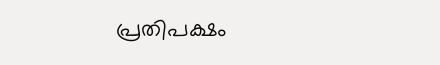പ്രതിപക്ഷം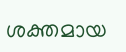ശക്തമായ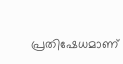പ്രതിഷേധമാണ്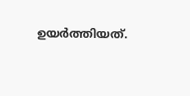ഉയർത്തിയത്.